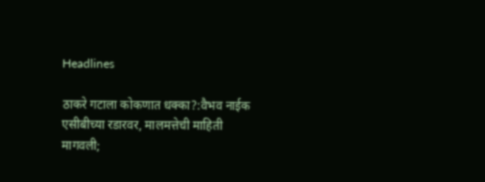Headlines

ठाकरे गटाला कोकणात धक्का?:वैभव नाईक एसीबीच्या रडारवर, मालमत्तेची माहिती मागवली;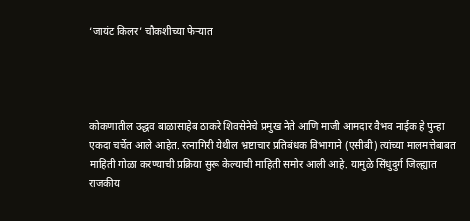‘जायंट किलर’ चौकशीच्या फेऱ्यात




कोकणातील उद्धव बाळासाहेब ठाकरे शिवसेनेचे प्रमुख नेते आणि माजी आमदार वैभव नाईक हे पुन्हा एकदा चर्चेत आले आहेत. रत्नागिरी येथील भ्रष्टाचार प्रतिबंधक विभागाने (एसीबी) त्यांच्या मालमत्तेबाबत माहिती गोळा करण्याची प्रक्रिया सुरू केल्याची माहिती समोर आली आहे. यामुळे सिंधुदुर्ग जिल्ह्यात राजकीय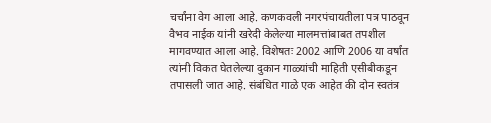चर्चांना वेग आला आहे. कणकवली नगरपंचायतीला पत्र पाठवून वैभव नाईक यांनी खरेदी केलेल्या मालमत्तांबाबत तपशील मागवण्यात आला आहे. विशेषतः 2002 आणि 2006 या वर्षांत त्यांनी विकत घेतलेल्या दुकान गाळ्यांची माहिती एसीबीकडून तपासली जात आहे. संबंधित गाळे एक आहेत की दोन स्वतंत्र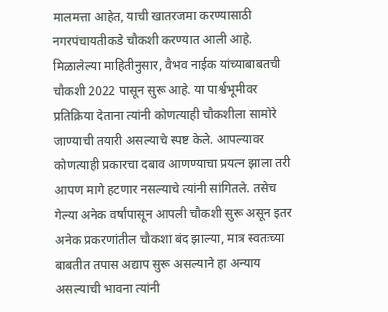मालमत्ता आहेत, याची खातरजमा करण्यासाठी नगरपंचायतीकडे चौकशी करण्यात आली आहे. मिळालेल्या माहितीनुसार, वैभव नाईक यांच्याबाबतची चौकशी 2022 पासून सुरू आहे. या पार्श्वभूमीवर प्रतिक्रिया देताना त्यांनी कोणत्याही चौकशीला सामोरे जाण्याची तयारी असल्याचे स्पष्ट केले. आपल्यावर कोणत्याही प्रकारचा दबाव आणण्याचा प्रयत्न झाला तरी आपण मागे हटणार नसल्याचे त्यांनी सांगितले. तसेच गेल्या अनेक वर्षांपासून आपली चौकशी सुरू असून इतर अनेक प्रकरणांतील चौकशा बंद झाल्या, मात्र स्वतःच्या बाबतीत तपास अद्याप सुरू असल्याने हा अन्याय असल्याची भावना त्यांनी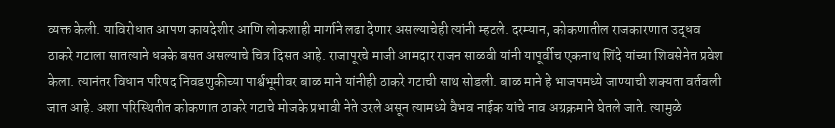व्यक्त केली. याविरोधात आपण कायदेशीर आणि लोकशाही मार्गाने लढा देणार असल्याचेही त्यांनी म्हटले. दरम्यान, कोकणातील राजकारणात उद्धव ठाकरे गटाला सातत्याने धक्के बसत असल्याचे चित्र दिसत आहे. राजापूरचे माजी आमदार राजन साळवी यांनी यापूर्वीच एकनाथ शिंदे यांच्या शिवसेनेत प्रवेश केला. त्यानंतर विधान परिषद निवडणुकीच्या पार्श्वभूमीवर बाळ माने यांनीही ठाकरे गटाची साथ सोडली. बाळ माने हे भाजपमध्ये जाण्याची शक्यता वर्तवली जात आहे. अशा परिस्थितीत कोकणात ठाकरे गटाचे मोजके प्रभावी नेते उरले असून त्यामध्ये वैभव नाईक यांचे नाव अग्रक्रमाने घेतले जाते. त्यामुळे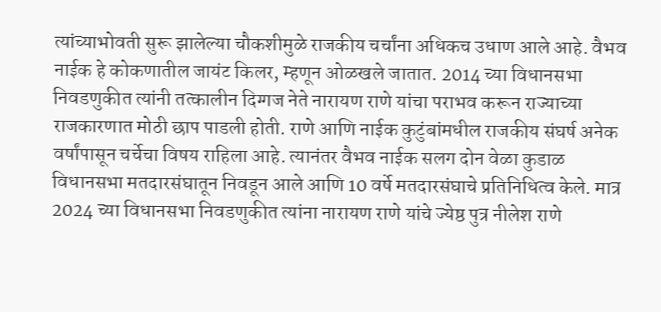त्यांच्याभोवती सुरू झालेल्या चौकशीमुळे राजकीय चर्चांना अधिकच उधाण आले आहे. वैभव नाईक हे कोकणातील जायंट किलर, म्हणून ओळखले जातात. 2014 च्या विधानसभा निवडणुकीत त्यांनी तत्कालीन दिग्गज नेते नारायण राणे यांचा पराभव करून राज्याच्या राजकारणात मोठी छाप पाडली होती. राणे आणि नाईक कुटुंबांमधील राजकीय संघर्ष अनेक वर्षांपासून चर्चेचा विषय राहिला आहे. त्यानंतर वैभव नाईक सलग दोन वेळा कुडाळ विधानसभा मतदारसंघातून निवडून आले आणि 10 वर्षे मतदारसंघाचे प्रतिनिधित्व केले. मात्र 2024 च्या विधानसभा निवडणुकीत त्यांना नारायण राणे यांचे ज्येष्ठ पुत्र नीलेश राणे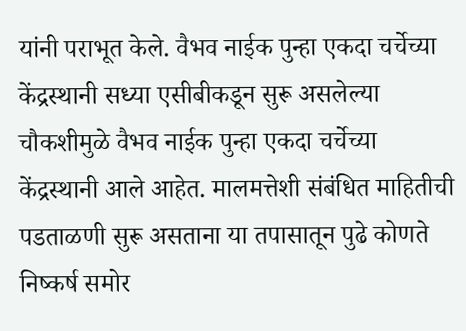यांनी पराभूत केले. वैभव नाईक पुन्हा एकदा चर्चेच्या केंद्रस्थानी सध्या एसीबीकडून सुरू असलेल्या चौकशीमुळे वैभव नाईक पुन्हा एकदा चर्चेच्या केंद्रस्थानी आले आहेत. मालमत्तेशी संबंधित माहितीची पडताळणी सुरू असताना या तपासातून पुढे कोणते निष्कर्ष समोर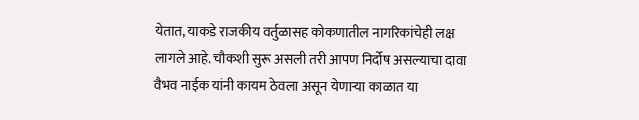येतात, याकडे राजकीय वर्तुळासह कोकणातील नागरिकांचेही लक्ष लागले आहे. चौकशी सुरू असली तरी आपण निर्दोष असल्याचा दावा वैभव नाईक यांनी कायम ठेवला असून येणाऱ्या काळात या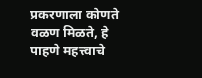प्रकरणाला कोणते वळण मिळते, हे पाहणे महत्त्वाचे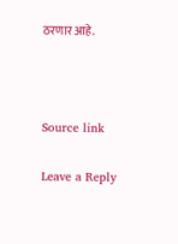ठरणार आहे.



Source link

Leave a Reply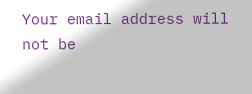Your email address will not be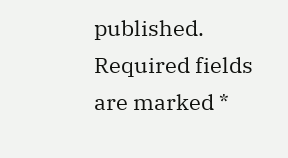published. Required fields are marked *